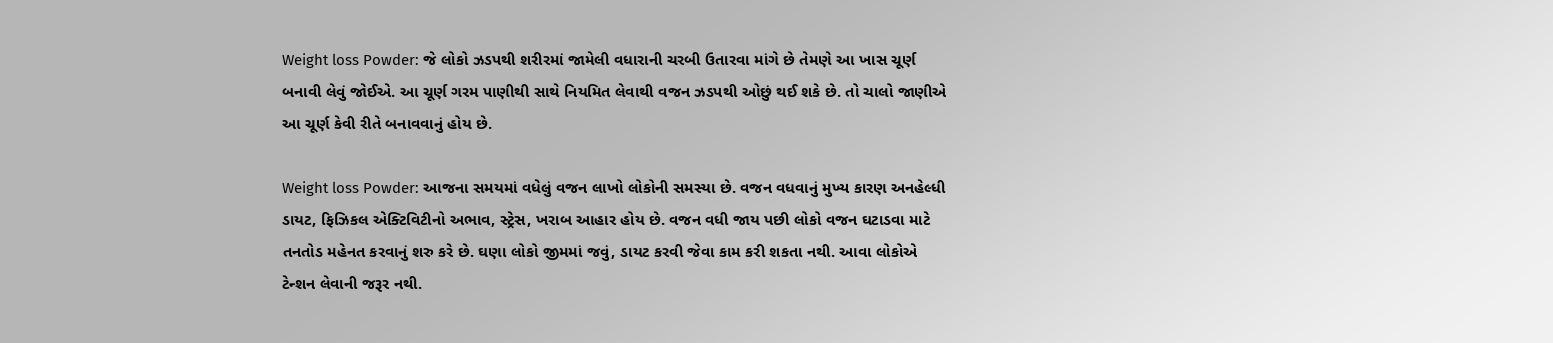Weight loss Powder: જે લોકો ઝડપથી શરીરમાં જામેલી વધારાની ચરબી ઉતારવા માંગે છે તેમણે આ ખાસ ચૂર્ણ બનાવી લેવું જોઈએ. આ ચૂર્ણ ગરમ પાણીથી સાથે નિયમિત લેવાથી વજન ઝડપથી ઓછું થઈ શકે છે. તો ચાલો જાણીએ આ ચૂર્ણ કેવી રીતે બનાવવાનું હોય છે.

Weight loss Powder: આજના સમયમાં વધેલું વજન લાખો લોકોની સમસ્યા છે. વજન વધવાનું મુખ્ય કારણ અનહેલ્ધી ડાયટ, ફિઝિકલ એક્ટિવિટીનો અભાવ, સ્ટ્રેસ, ખરાબ આહાર હોય છે. વજન વધી જાય પછી લોકો વજન ઘટાડવા માટે તનતોડ મહેનત કરવાનું શરુ કરે છે. ઘણા લોકો જીમમાં જવું, ડાયટ કરવી જેવા કામ કરી શકતા નથી. આવા લોકોએ ટેન્શન લેવાની જરૂર નથી.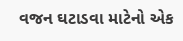વજન ઘટાડવા માટેનો એક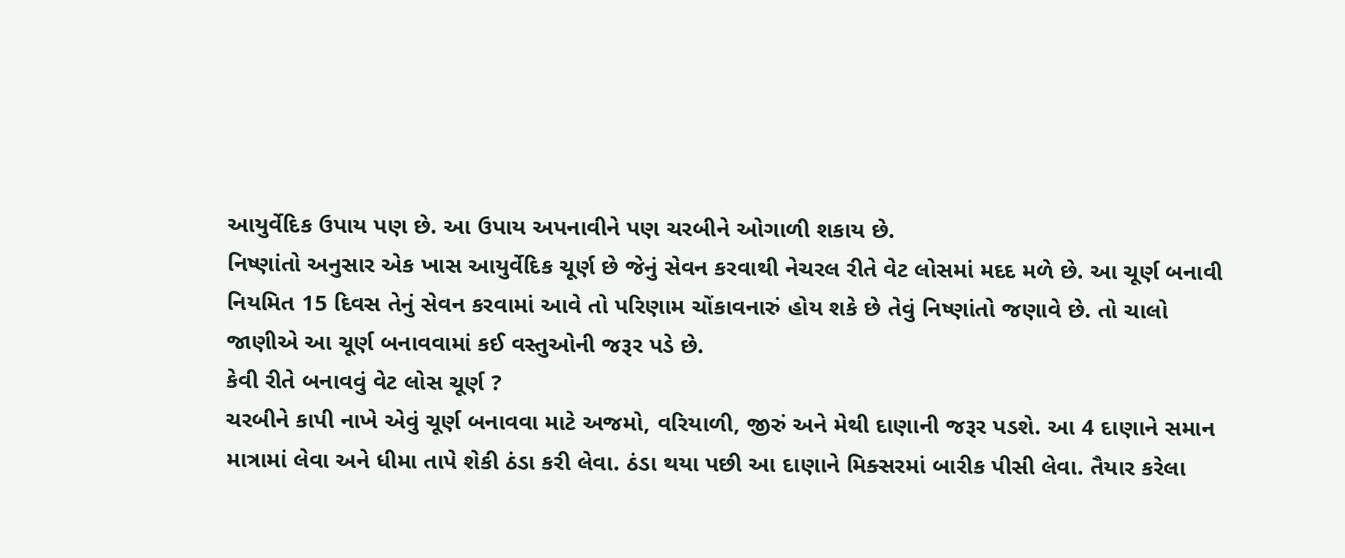આયુર્વેદિક ઉપાય પણ છે. આ ઉપાય અપનાવીને પણ ચરબીને ઓગાળી શકાય છે.
નિષ્ણાંતો અનુસાર એક ખાસ આયુર્વેદિક ચૂર્ણ છે જેનું સેવન કરવાથી નેચરલ રીતે વેટ લોસમાં મદદ મળે છે. આ ચૂર્ણ બનાવી નિયમિત 15 દિવસ તેનું સેવન કરવામાં આવે તો પરિણામ ચોંકાવનારું હોય શકે છે તેવું નિષ્ણાંતો જણાવે છે. તો ચાલો જાણીએ આ ચૂર્ણ બનાવવામાં કઈ વસ્તુઓની જરૂર પડે છે.
કેવી રીતે બનાવવું વેટ લોસ ચૂર્ણ ?
ચરબીને કાપી નાખે એવું ચૂર્ણ બનાવવા માટે અજમો, વરિયાળી, જીરું અને મેથી દાણાની જરૂર પડશે. આ 4 દાણાને સમાન માત્રામાં લેવા અને ધીમા તાપે શેકી ઠંડા કરી લેવા. ઠંડા થયા પછી આ દાણાને મિક્સરમાં બારીક પીસી લેવા. તૈયાર કરેલા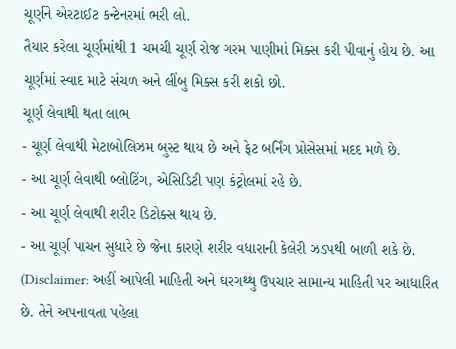ચૂર્ણને એરટાઈટ કન્ટેનરમાં ભરી લો.
તૈયાર કરેલા ચૂર્ણમાંથી 1 ચમચી ચૂર્ણ રોજ ગરમ પાણીમાં મિક્સ કરી પીવાનું હોય છે. આ ચૂર્ણમાં સ્વાદ માટે સંચળ અને લીંબુ મિક્સ કરી શકો છો.
ચૂર્ણ લેવાથી થતા લાભ
- ચૂર્ણ લેવાથી મેટાબોલિઝમ બુસ્ટ થાય છે અને ફેટ બર્નિંગ પ્રોસેસમાં મદદ મળે છે.
- આ ચૂર્ણ લેવાથી બ્લોટિંગ, એસિડિટી પણ કંટ્રોલમાં રહે છે.
- આ ચૂર્ણ લેવાથી શરીર ડિટોક્સ થાય છે.
- આ ચૂર્ણ પાચન સુધારે છે જેના કારણે શરીર વધારાની કેલેરી ઝડપથી બાળી શકે છે.
(Disclaimer: અહીં આપેલી માહિતી અને ઘરગથ્થુ ઉપચાર સામાન્ય માહિતી પર આધારિત છે. તેને અપનાવતા પહેલા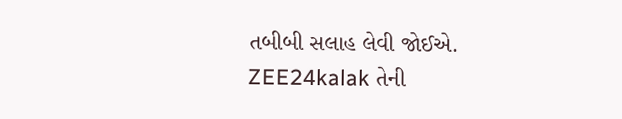તબીબી સલાહ લેવી જોઈએ. ZEE24kalak તેની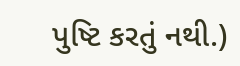પુષ્ટિ કરતું નથી.)